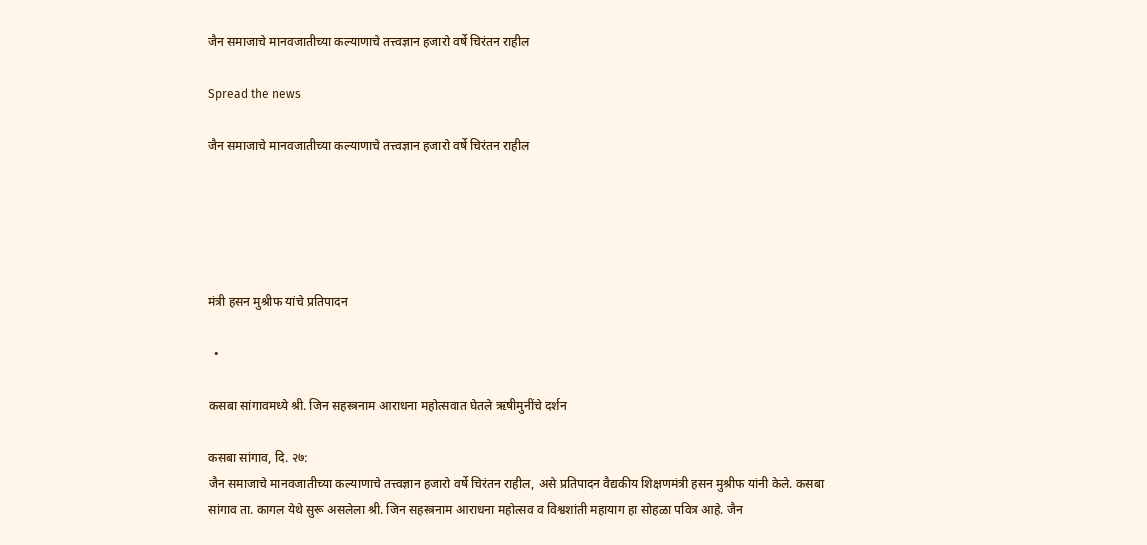जैन समाजाचे मानवजातीच्या कल्याणाचे तत्त्वज्ञान हजारो वर्षे चिरंतन राहील

Spread the news

जैन समाजाचे मानवजातीच्या कल्याणाचे तत्त्वज्ञान हजारो वर्षे चिरंतन राहील





मंत्री हसन मुश्रीफ यांचे प्रतिपादन

  •

कसबा सांगावमध्ये श्री. जिन सहस्त्रनाम आराधना महोत्सवात घेतले ऋषीमुनींचे दर्शन

कसबा सांगाव, दि. २७:
जैन समाजाचे मानवजातीच्या कल्याणाचे तत्त्वज्ञान हजारो वर्षे चिरंतन राहील, असे प्रतिपादन वैद्यकीय शिक्षणमंत्री हसन मुश्रीफ यांनी केले. कसबा सांगाव ता. कागल येथे सुरू असलेला श्री. जिन सहस्त्रनाम आराधना महोत्सव व विश्वशांती महायाग हा सोहळा पवित्र आहे. जैन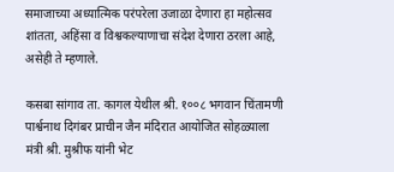समाजाच्या अध्यात्मिक परंपरेला उजाळा देणारा हा महोत्सव शांतता, अहिंसा व विश्वकल्याणाचा संदेश देणारा ठरला आहे, असेही ते म्हणाले.

कसबा सांगाव ता. कागल येथील श्री. १००८ भगवान चिंतामणी पार्श्वनाथ दिगंबर प्राचीन जैन मंदिरात आयोजित सोहळ्याला मंत्री श्री. मुश्रीफ यांनी भेट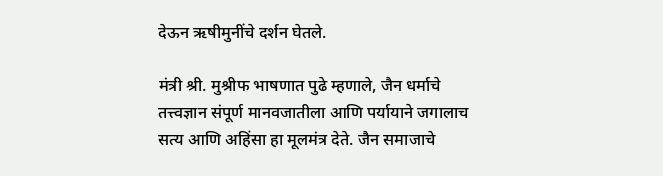देऊन ऋषीमुनींचे दर्शन घेतले.

मंत्री श्री. मुश्रीफ भाषणात पुढे म्हणाले, जैन धर्माचे तत्त्वज्ञान संपूर्ण मानवजातीला आणि पर्यायाने जगालाच सत्य आणि अहिंसा हा मूलमंत्र देते. जैन समाजाचे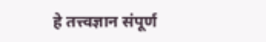हे तत्त्वज्ञान संपूर्ण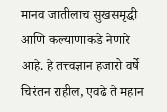मानव जातीलाच सुखसमृद्धी आणि कल्याणाकडे नेणारे आहे. हे तत्त्वज्ञान हजारो वर्षे चिरंतन राहील, एवढे ते महान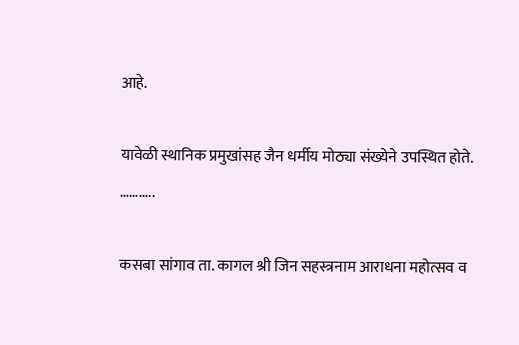आहे.

यावेळी स्थानिक प्रमुखांसह जैन धर्मीय मोठ्या संख्येने उपस्थित होते.
………..

कसबा सांगाव ता. कागल श्री जिन सहस्त्रनाम आराधना महोत्सव व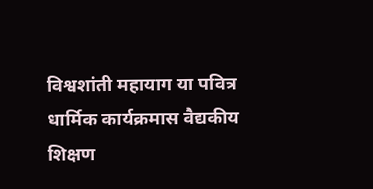विश्वशांती महायाग या पवित्र धार्मिक कार्यक्रमास वैद्यकीय शिक्षण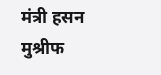मंत्री हसन मुश्रीफ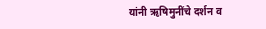यांनी ऋषिमुनींचे दर्शन व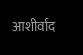आशीर्वाद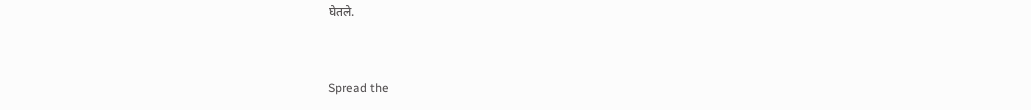घेतले.


Spread the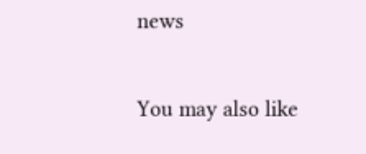news

You may also like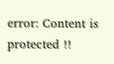error: Content is protected !!